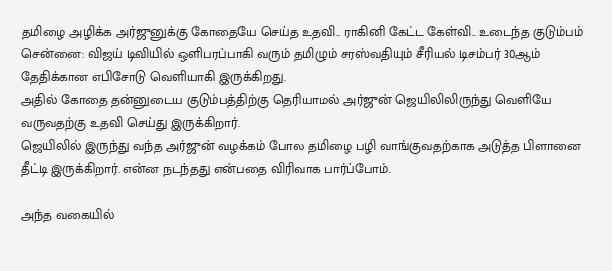தமிழை அழிக்க அர்ஜுனுக்கு கோதையே செய்த உதவி.. ராகினி கேட்ட கேள்வி.. உடைந்த குடும்பம்
சென்னை: விஜய் டிவியில் ஒளிபரப்பாகி வரும் தமிழும் சரஸ்வதியும் சீரியல் டிசம்பர் 30ஆம் தேதிக்கான எபிசோடு வெளியாகி இருக்கிறது.
அதில் கோதை தன்னுடைய குடும்பத்திற்கு தெரியாமல் அர்ஜுன் ஜெயிலிலிருந்து வெளியே வருவதற்கு உதவி செய்து இருக்கிறார்.
ஜெயிலில் இருந்து வந்த அர்ஜுன் வழக்கம் போல தமிழை பழி வாங்குவதற்காக அடுத்த பிளானை தீட்டி இருக்கிறார். என்ன நடந்தது என்பதை விரிவாக பார்ப்போம்.

அந்த வகையில்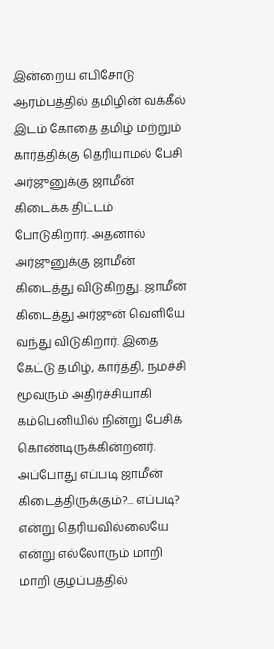இன்றைய எபிசோடு ஆரம்பத்தில் தமிழின் வக்கீல் இடம் கோதை தமிழ் மற்றும் கார்த்திக்கு தெரியாமல் பேசி அர்ஜுனுக்கு ஜாமீன் கிடைக்க திட்டம் போடுகிறார். அதனால் அர்ஜுனுக்கு ஜாமீன் கிடைத்து விடுகிறது. ஜாமீன் கிடைத்து அர்ஜுன் வெளியே வந்து விடுகிறார். இதை கேட்டு தமிழ், கார்த்தி, நமச்சி மூவரும் அதிர்ச்சியாகி கம்பெனியில் நின்று பேசிக் கொண்டிருக்கின்றனர்.
அப்போது எப்படி ஜாமீன் கிடைத்திருக்கும்?... எப்படி? என்று தெரியவில்லையே என்று எல்லோரும் மாறி மாறி குழப்பத்தில்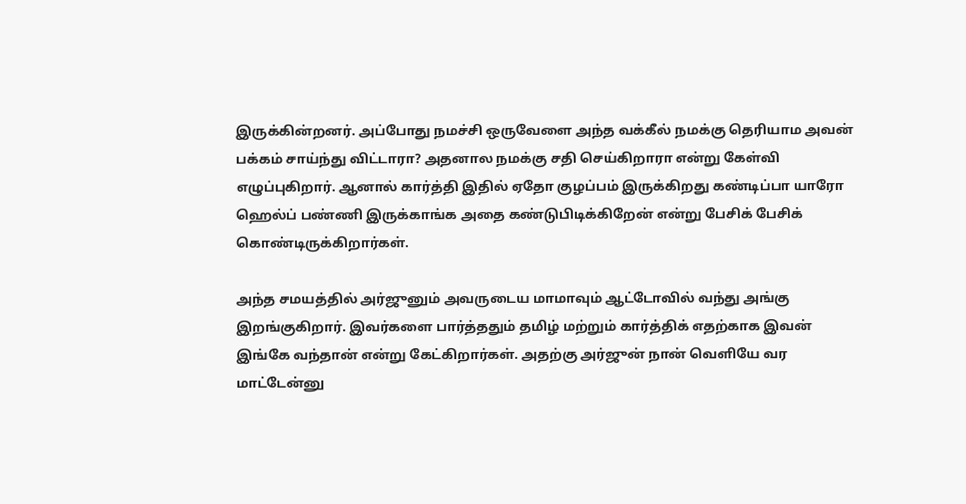இருக்கின்றனர். அப்போது நமச்சி ஒருவேளை அந்த வக்கீல் நமக்கு தெரியாம அவன் பக்கம் சாய்ந்து விட்டாரா? அதனால நமக்கு சதி செய்கிறாரா என்று கேள்வி எழுப்புகிறார். ஆனால் கார்த்தி இதில் ஏதோ குழப்பம் இருக்கிறது கண்டிப்பா யாரோ ஹெல்ப் பண்ணி இருக்காங்க அதை கண்டுபிடிக்கிறேன் என்று பேசிக் பேசிக் கொண்டிருக்கிறார்கள்.

அந்த சமயத்தில் அர்ஜுனும் அவருடைய மாமாவும் ஆட்டோவில் வந்து அங்கு இறங்குகிறார். இவர்களை பார்த்ததும் தமிழ் மற்றும் கார்த்திக் எதற்காக இவன் இங்கே வந்தான் என்று கேட்கிறார்கள். அதற்கு அர்ஜுன் நான் வெளியே வர மாட்டேன்னு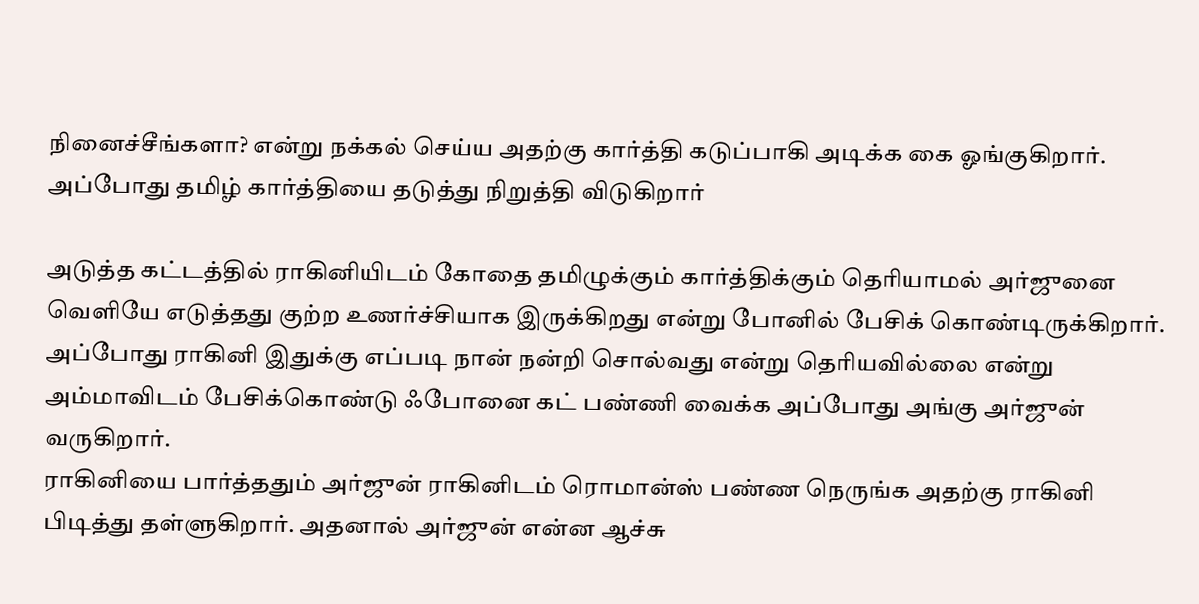நினைச்சீங்களா? என்று நக்கல் செய்ய அதற்கு கார்த்தி கடுப்பாகி அடிக்க கை ஓங்குகிறார். அப்போது தமிழ் கார்த்தியை தடுத்து நிறுத்தி விடுகிறார்

அடுத்த கட்டத்தில் ராகினியிடம் கோதை தமிழுக்கும் கார்த்திக்கும் தெரியாமல் அர்ஜுனை வெளியே எடுத்தது குற்ற உணர்ச்சியாக இருக்கிறது என்று போனில் பேசிக் கொண்டிருக்கிறார். அப்போது ராகினி இதுக்கு எப்படி நான் நன்றி சொல்வது என்று தெரியவில்லை என்று அம்மாவிடம் பேசிக்கொண்டு ஃபோனை கட் பண்ணி வைக்க அப்போது அங்கு அர்ஜுன் வருகிறார்.
ராகினியை பார்த்ததும் அர்ஜுன் ராகினிடம் ரொமான்ஸ் பண்ண நெருங்க அதற்கு ராகினி பிடித்து தள்ளுகிறார். அதனால் அர்ஜுன் என்ன ஆச்சு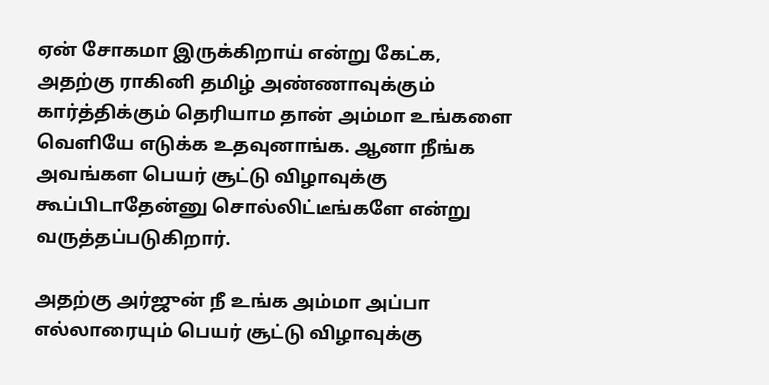ஏன் சோகமா இருக்கிறாய் என்று கேட்க, அதற்கு ராகினி தமிழ் அண்ணாவுக்கும் கார்த்திக்கும் தெரியாம தான் அம்மா உங்களை வெளியே எடுக்க உதவுனாங்க. ஆனா நீங்க அவங்கள பெயர் சூட்டு விழாவுக்கு கூப்பிடாதேன்னு சொல்லிட்டீங்களே என்று வருத்தப்படுகிறார்.

அதற்கு அர்ஜுன் நீ உங்க அம்மா அப்பா எல்லாரையும் பெயர் சூட்டு விழாவுக்கு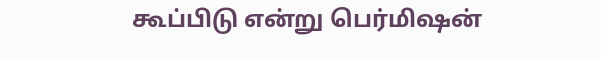கூப்பிடு என்று பெர்மிஷன்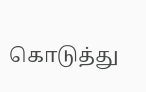கொடுத்து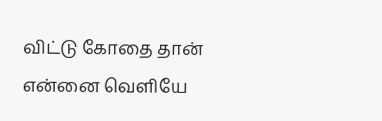விட்டு கோதை தான் என்னை வெளியே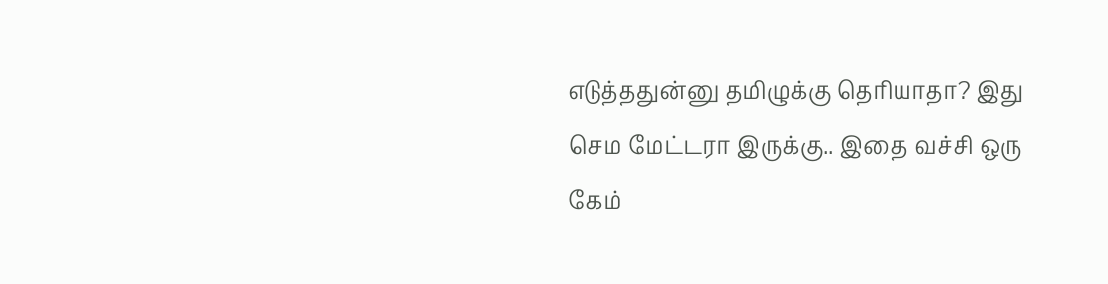எடுத்ததுன்னு தமிழுக்கு தெரியாதா? இது செம மேட்டரா இருக்கு.. இதை வச்சி ஒரு கேம்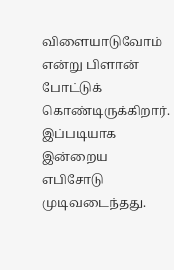விளையாடுவோம் என்று பிளான் போட்டுக் கொண்டிருக்கிறார். இப்படியாக இன்றைய எபிசோடு முடிவடைந்தது.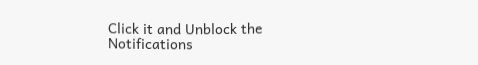Click it and Unblock the Notifications